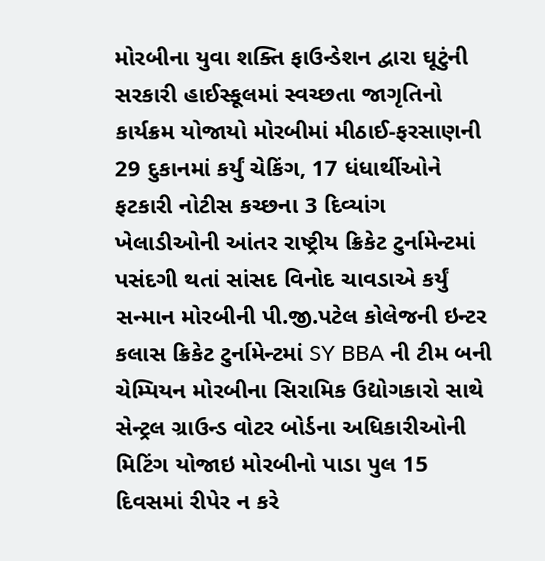મોરબીના યુવા શક્તિ ફાઉન્ડેશન દ્વારા ઘૂટુંની સરકારી હાઈસ્કૂલમાં સ્વચ્છતા જાગૃતિનો કાર્યક્રમ યોજાયો મોરબીમાં મીઠાઈ-ફરસાણની 29 દુકાનમાં કર્યું ચેકિંગ, 17 ધંધાર્થીઓને ફટકારી નોટીસ કચ્છના 3 દિવ્યાંગ ખેલાડીઓની આંતર રાષ્ટ્રીય ક્રિકેટ ટુર્નામેન્ટમાં પસંદગી થતાં સાંસદ વિનોદ ચાવડાએ કર્યું સન્માન મોરબીની પી.જી.પટેલ કોલેજની ઇન્ટર કલાસ ક્રિકેટ ટુર્નામેન્ટમાં SY BBA ની ટીમ બની ચેમ્પિયન મોરબીના સિરામિક ઉદ્યોગકારો સાથે સેન્ટ્રલ ગ્રાઉન્ડ વોટર બોર્ડના અધિકારીઓની મિટિંગ યોજાઇ મોરબીનો પાડા પુલ 15 દિવસમાં રીપેર ન કરે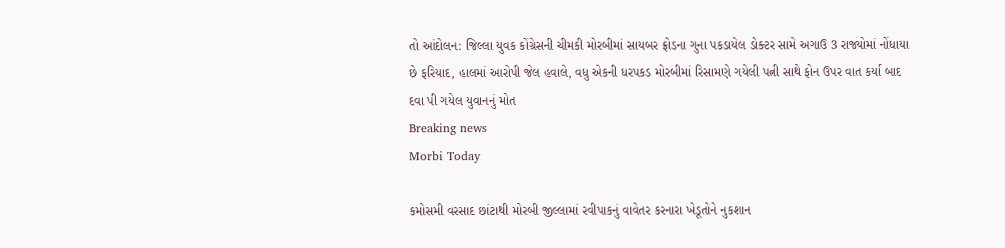તો આંદોલન: જિલ્લા યુવક કોંગ્રેસની ચીમકી મોરબીમાં સાયબર ફ્રોડના ગુના પકડાયેલ ડોક્ટર સામે અગાઉ 3 રાજ્યોમાં નોંધાયા છે ફરિયાદ, હાલમાં આરોપી જેલ હવાલે, વધુ એકની ધરપકડ મોરબીમાં રિસામણે ગયેલી પત્ની સાથે ફોન ઉપર વાત કર્યા બાદ દવા પી ગયેલ યુવાનનું મોત
Breaking news
Morbi Today

કમોસમી વરસાદ છાંટાથી મોરબી જીલ્લામાં રવીપાકનું વાવેતર કરનારા ખેડૂતોને નુકશાન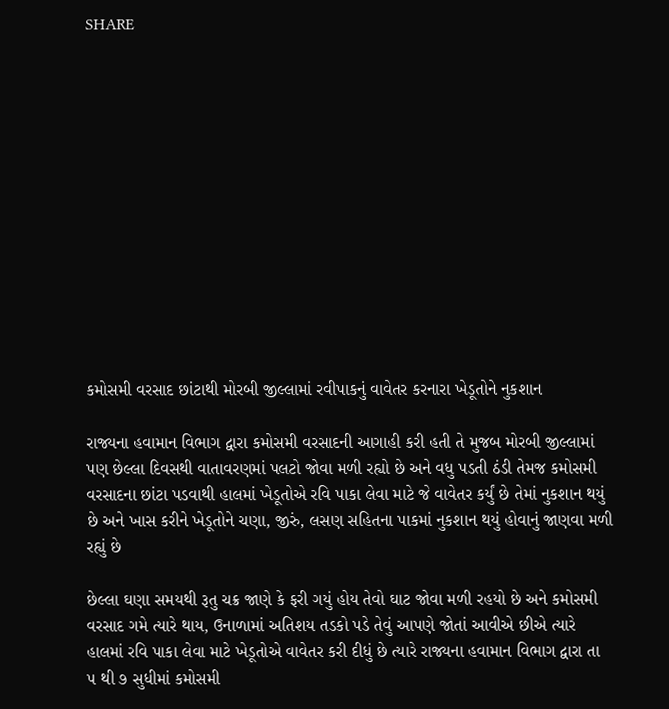SHARE













કમોસમી વરસાદ છાંટાથી મોરબી જીલ્લામાં રવીપાકનું વાવેતર કરનારા ખેડૂતોને નુકશાન

રાજ્યના હવામાન વિભાગ દ્વારા કમોસમી વરસાદની આગાહી કરી હતી તે મુજબ મોરબી જીલ્લામાં પણ છેલ્લા દિવસથી વાતાવરણમાં પલટો જોવા મળી રહ્યો છે અને વધુ પડતી ઠંડી તેમજ કમોસમી વરસાદના છાંટા પડવાથી હાલમાં ખેડૂતોએ રવિ પાકા લેવા માટે જે વાવેતર કર્યું છે તેમાં નુકશાન થયું છે અને ખાસ કરીને ખેડૂતોને ચણા, જીરું, લસણ સહિતના પાકમાં નુકશાન થયું હોવાનું જાણવા મળી રહ્યું છે

છેલ્લા ઘણા સમયથી રૂતુ ચક્ર જાણે કે ફરી ગયું હોય તેવો ઘાટ જોવા મળી રહયો છે અને કમોસમી વરસાદ ગમે ત્યારે થાય, ઉનાળામાં અતિશય તડકો પડે તેવું આપણે જોતાં આવીએ છીએ ત્યારે હાલમાં રવિ પાકા લેવા માટે ખેડૂતોએ વાવેતર કરી દીધું છે ત્યારે રાજ્યના હવામાન વિભાગ દ્વારા તા ૫ થી ૭ સુધીમાં કમોસમી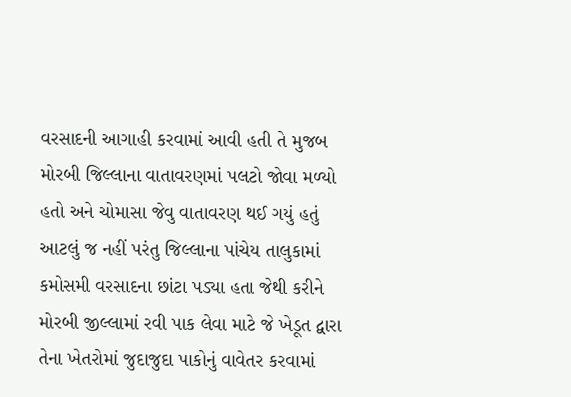વરસાદની આગાહી કરવામાં આવી હતી તે મુજબ મોરબી જિલ્લાના વાતાવરણમાં પલટો જોવા મળ્યો હતો અને ચોમાસા જેવુ વાતાવરણ થઈ ગયું હતું આટલું જ નહીં પરંતુ જિલ્લાના પાંચેય તાલુકામાં કમોસમી વરસાદના છાંટા પડ્યા હતા જેથી કરીને મોરબી જીલ્લામાં રવી પાક લેવા માટે જે ખેડૂત દ્વારા તેના ખેતરોમાં જુદાજુદા પાકોનું વાવેતર કરવામાં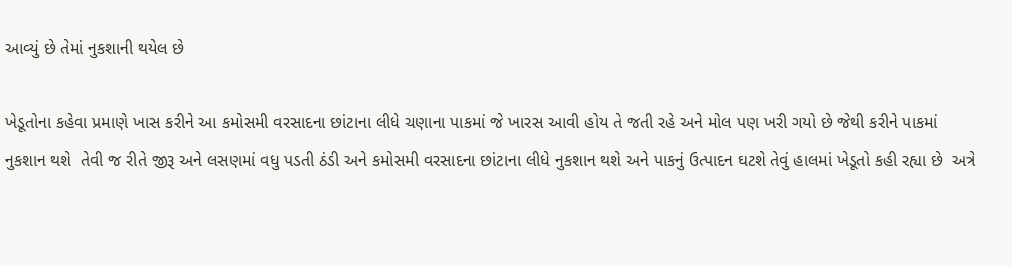આવ્યું છે તેમાં નુકશાની થયેલ છે

ખેડૂતોના કહેવા પ્રમાણે ખાસ કરીને આ કમોસમી વરસાદના છાંટાના લીધે ચણાના પાકમાં જે ખારસ આવી હોય તે જતી રહે અને મોલ પણ ખરી ગયો છે જેથી કરીને પાકમાં નુકશાન થશે  તેવી જ રીતે જીરૂ અને લસણમાં વધુ પડતી ઠંડી અને કમોસમી વરસાદના છાંટાના લીધે નુકશાન થશે અને પાકનું ઉત્પાદન ઘટશે તેવું હાલમાં ખેડૂતો કહી રહ્યા છે  અત્રે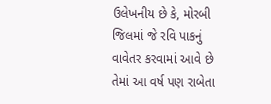ઉલેખનીય છે કે, મોરબી જિલમાં જે રવિ પાકનું વાવેતર કરવામાં આવે છે તેમાં આ વર્ષ પણ રાબેતા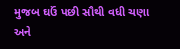મુજબ ઘઉં પછી સૌથી વધી ચણા અને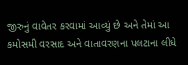જીરુનું વાવેતર કરવામાં આવ્યું છે અને તેમાં આ કમોસમી વરસાદ અને વાતાવરણના પલટાના લીધે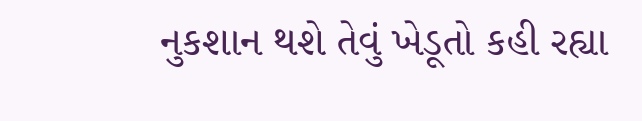નુકશાન થશે તેવું ખેડૂતો કહી રહ્યા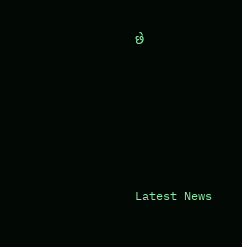છે






Latest News